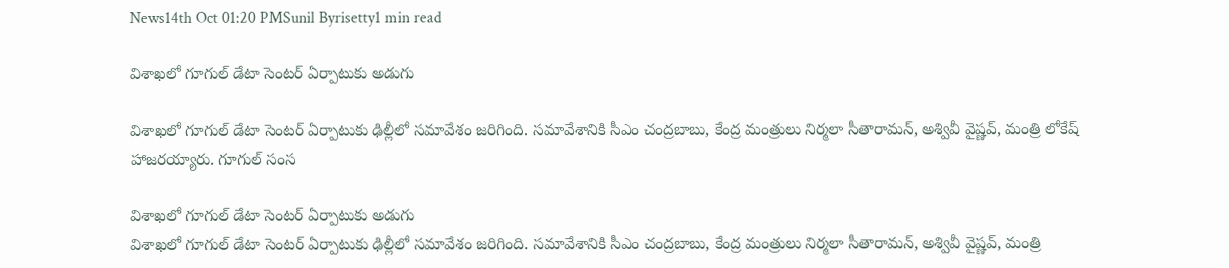News14th Oct 01:20 PMSunil Byrisetty1 min read

విశాఖలో గూగుల్ డేటా సెంటర్ ఏర్పాటుకు అడుగు

విశాఖలో గూగుల్ డేటా సెంటర్ ఏర్పాటుకు ఢిల్లీలో సమావేశం జరిగింది. సమావేశానికి సీఎం చంద్రబాబు, కేంద్ర మంత్రులు నిర్మలా సీతారామన్, అశ్వివీ వైష్ణవ్, మంత్రి లోకేష్ హాజరయ్యారు. గూగుల్ సంస

విశాఖలో గూగుల్ డేటా సెంటర్ ఏర్పాటుకు అడుగు
విశాఖలో గూగుల్ డేటా సెంటర్ ఏర్పాటుకు ఢిల్లీలో సమావేశం జరిగింది. సమావేశానికి సీఎం చంద్రబాబు, కేంద్ర మంత్రులు నిర్మలా సీతారామన్, అశ్వివీ వైష్ణవ్, మంత్రి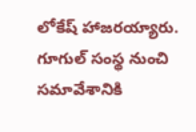లోకేష్ హాజరయ్యారు. గూగుల్ సంస్థ నుంచి సమావేశానికి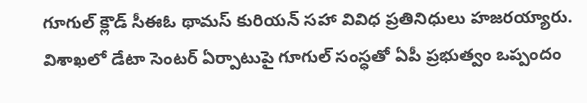గూగుల్ క్లౌడ్ సీఈఓ థామస్ కురియన్ సహా వివిధ ప్రతినిధులు హజరయ్యారు. విశాఖలో డేటా సెంటర్ ఏర్పాటుపై గూగుల్ సంస్ధతో ఏపీ ప్రభుత్వం ఒప్పందం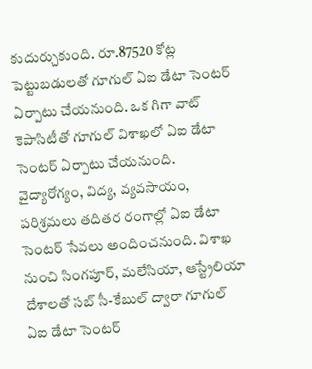కుదుర్చుకుంది. రూ.87520 కోట్ల పెట్టుబడులతో గూగుల్ ఏఐ డేటా సెంటర్ ఏర్పాటు చేయనుంది. ఒక గిగా వాట్ కెపాసిటీతో గూగుల్ విశాఖలో ఏఐ డేటా సెంటర్ ఏర్పాటు చేయనుంది. వైద్యారోగ్యం, విద్య, వ్యవసాయం, పరిశ్రమలు తదితర రంగాల్లో ఏఐ డేటా సెంటర్ సేవలు అందించనుంది. విశాఖ నుంచి సింగపూర్, మలేసియా, ఆస్ట్రేలియా దేశాలతో సబ్ సీ-కేబుల్ ద్వారా గూగుల్ ఏఐ డేటా సెంటర్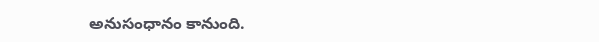అనుసంధానం కానుంది.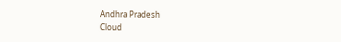Andhra Pradesh
Cloud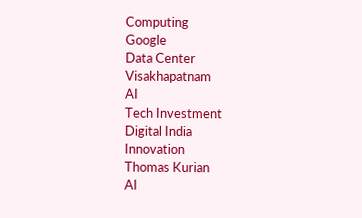Computing
Google
Data Center
Visakhapatnam
AI
Tech Investment
Digital India
Innovation
Thomas Kurian
AI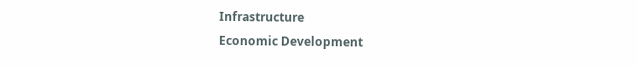Infrastructure
Economic Development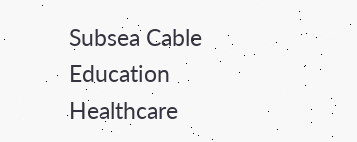Subsea Cable
Education
Healthcare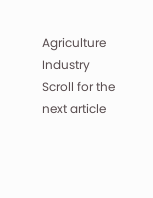Agriculture
Industry
Scroll for the next article